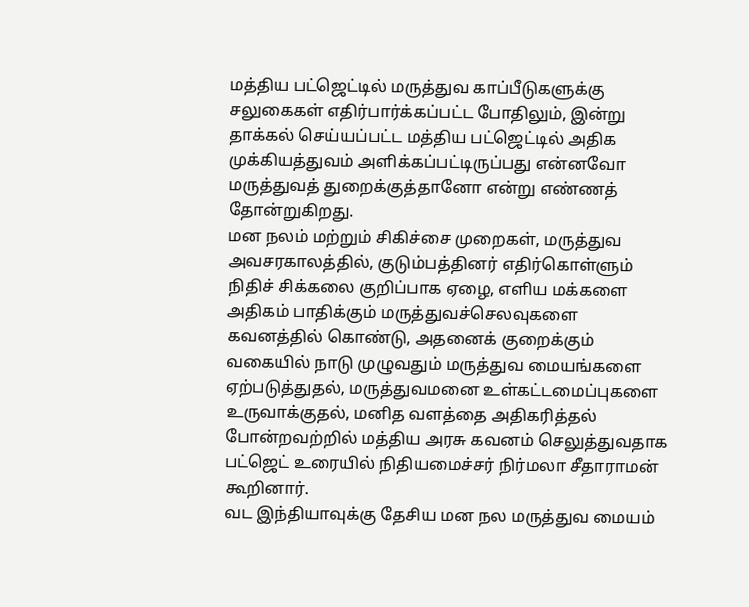மத்திய பட்ஜெட்டில் மருத்துவ காப்பீடுகளுக்கு சலுகைகள் எதிர்பார்க்கப்பட்ட போதிலும், இன்று தாக்கல் செய்யப்பட்ட மத்திய பட்ஜெட்டில் அதிக முக்கியத்துவம் அளிக்கப்பட்டிருப்பது என்னவோ மருத்துவத் துறைக்குத்தானோ என்று எண்ணத் தோன்றுகிறது.
மன நலம் மற்றும் சிகிச்சை முறைகள், மருத்துவ அவசரகாலத்தில், குடும்பத்தினர் எதிர்கொள்ளும் நிதிச் சிக்கலை குறிப்பாக ஏழை, எளிய மக்களை அதிகம் பாதிக்கும் மருத்துவச்செலவுகளை கவனத்தில் கொண்டு, அதனைக் குறைக்கும் வகையில் நாடு முழுவதும் மருத்துவ மையங்களை ஏற்படுத்துதல், மருத்துவமனை உள்கட்டமைப்புகளை உருவாக்குதல், மனித வளத்தை அதிகரித்தல் போன்றவற்றில் மத்திய அரசு கவனம் செலுத்துவதாக பட்ஜெட் உரையில் நிதியமைச்சர் நிர்மலா சீதாராமன் கூறினார்.
வட இந்தியாவுக்கு தேசிய மன நல மருத்துவ மையம்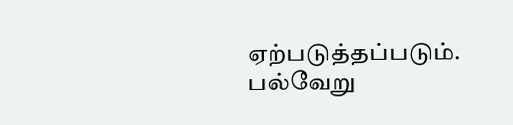ஏற்படுத்தப்படும். பல்வேறு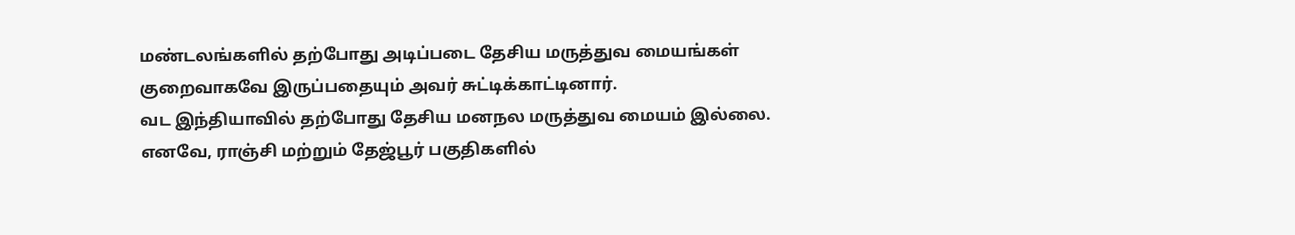மண்டலங்களில் தற்போது அடிப்படை தேசிய மருத்துவ மையங்கள் குறைவாகவே இருப்பதையும் அவர் சுட்டிக்காட்டினார்.
வட இந்தியாவில் தற்போது தேசிய மனநல மருத்துவ மையம் இல்லை. எனவே, ராஞ்சி மற்றும் தேஜ்பூர் பகுதிகளில்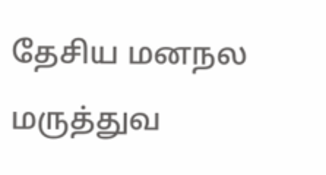தேசிய மனநல மருத்துவ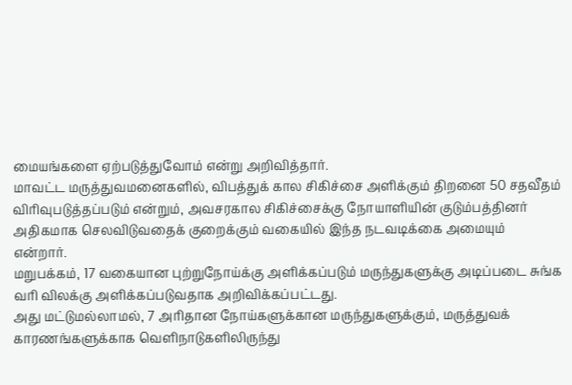மையங்களை ஏற்படுத்துவோம் என்று அறிவித்தார்.
மாவட்ட மருத்துவமனைகளில், விபத்துக் கால சிகிச்சை அளிக்கும் திறனை 50 சதவீதம் விரிவுபடுத்தப்படும் என்றும், அவசரகால சிகிச்சைக்கு நோயாளியின் குடும்பத்தினர் அதிகமாக செலவிடுவதைக் குறைக்கும் வகையில் இந்த நடவடிக்கை அமையும் என்றார்.
மறுபக்கம், 17 வகையான புற்றுநோய்க்கு அளிக்கப்படும் மருந்துகளுக்கு அடிப்படை சுங்க வரி விலக்கு அளிக்கப்படுவதாக அறிவிக்கப்பட்டது.
அது மட்டுமல்லாமல், 7 அரிதான நோய்களுக்கான மருந்துகளுக்கும், மருத்துவக் காரணங்களுக்காக வெளிநாடுகளிலிருந்து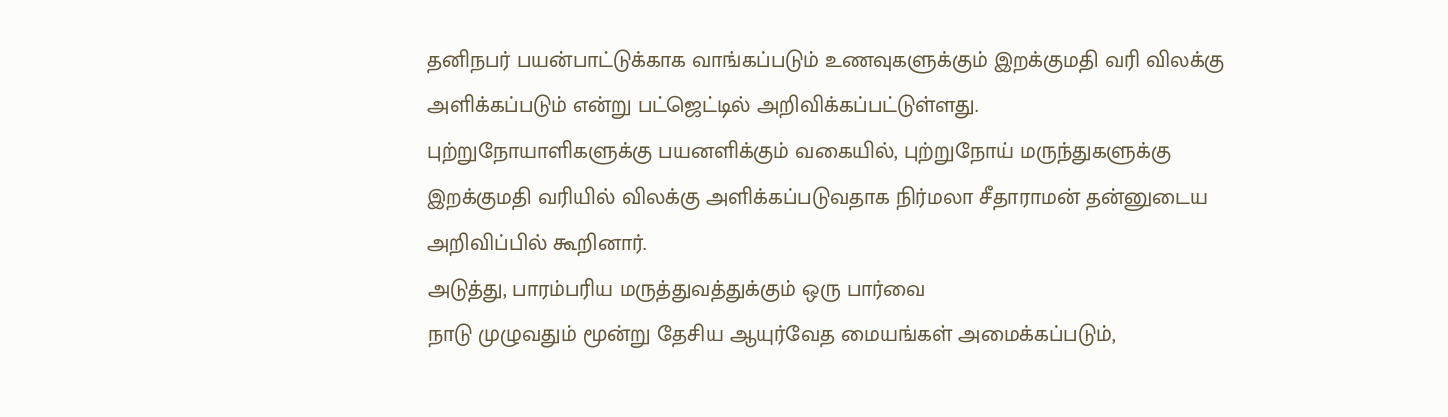தனிநபர் பயன்பாட்டுக்காக வாங்கப்படும் உணவுகளுக்கும் இறக்குமதி வரி விலக்கு அளிக்கப்படும் என்று பட்ஜெட்டில் அறிவிக்கப்பட்டுள்ளது.
புற்றுநோயாளிகளுக்கு பயனளிக்கும் வகையில், புற்றுநோய் மருந்துகளுக்கு இறக்குமதி வரியில் விலக்கு அளிக்கப்படுவதாக நிர்மலா சீதாராமன் தன்னுடைய அறிவிப்பில் கூறினார்.
அடுத்து, பாரம்பரிய மருத்துவத்துக்கும் ஒரு பார்வை
நாடு முழுவதும் மூன்று தேசிய ஆயுர்வேத மையங்கள் அமைக்கப்படும்,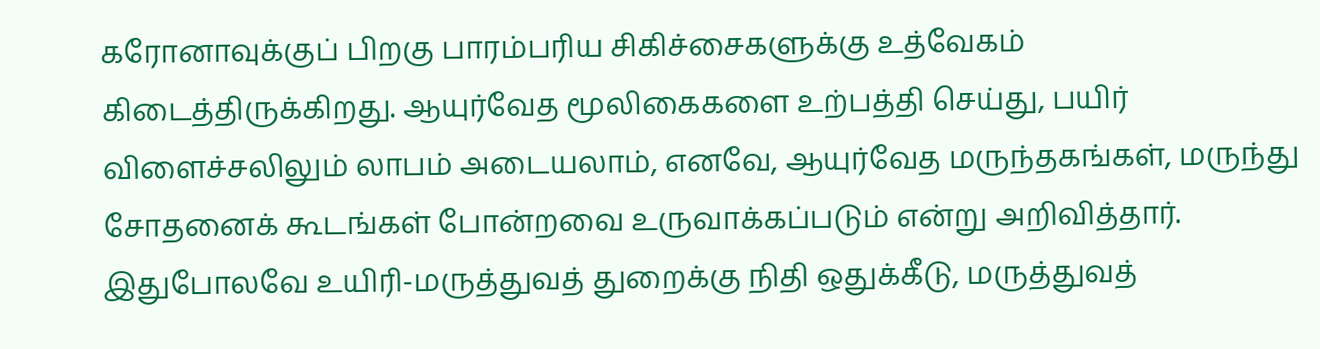கரோனாவுக்குப் பிறகு பாரம்பரிய சிகிச்சைகளுக்கு உத்வேகம் கிடைத்திருக்கிறது. ஆயுர்வேத மூலிகைகளை உற்பத்தி செய்து, பயிர் விளைச்சலிலும் லாபம் அடையலாம், எனவே, ஆயுர்வேத மருந்தகங்கள், மருந்து சோதனைக் கூடங்கள் போன்றவை உருவாக்கப்படும் என்று அறிவித்தார்.
இதுபோலவே உயிரி-மருத்துவத் துறைக்கு நிதி ஒதுக்கீடு, மருத்துவத்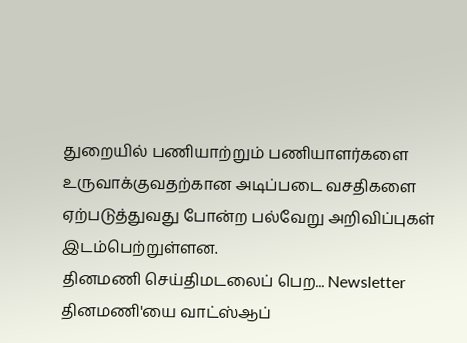துறையில் பணியாற்றும் பணியாளர்களை உருவாக்குவதற்கான அடிப்படை வசதிகளை ஏற்படுத்துவது போன்ற பல்வேறு அறிவிப்புகள் இடம்பெற்றுள்ளன.
தினமணி செய்திமடலைப் பெற... Newsletter
தினமணி'யை வாட்ஸ்ஆப்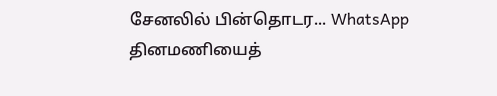சேனலில் பின்தொடர... WhatsApp
தினமணியைத்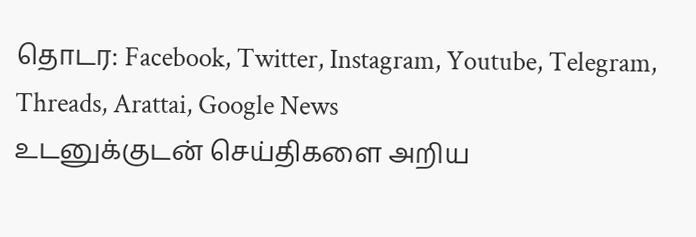தொடர: Facebook, Twitter, Instagram, Youtube, Telegram, Threads, Arattai, Google News
உடனுக்குடன் செய்திகளை அறிய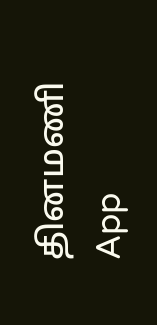தினமணி App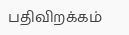பதிவிறக்கம்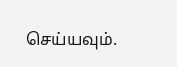செய்யவும்.